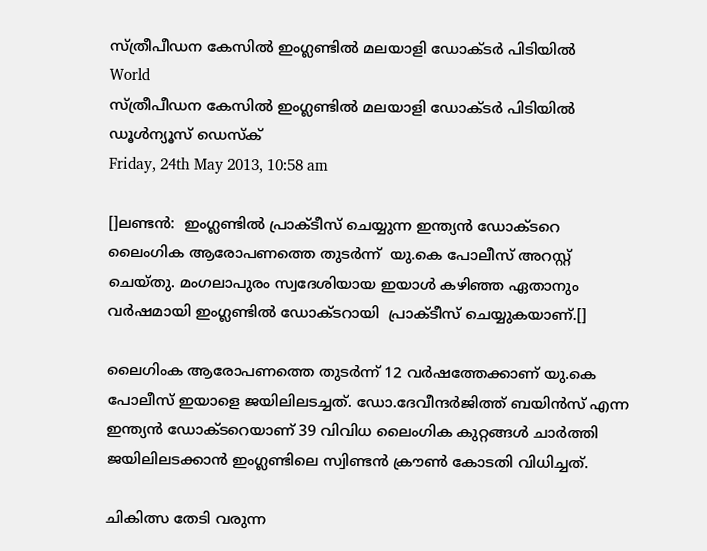സ്ത്രീപീഡന കേസില്‍ ഇംഗ്ലണ്ടില്‍ മലയാളി ഡോക്ടര്‍ പിടിയില്‍
World
സ്ത്രീപീഡന കേസില്‍ ഇംഗ്ലണ്ടില്‍ മലയാളി ഡോക്ടര്‍ പിടിയില്‍
ഡൂള്‍ന്യൂസ് ഡെസ്‌ക്
Friday, 24th May 2013, 10:58 am

[]ലണ്ടന്‍:  ഇംഗ്ലണ്ടില്‍ പ്രാക്ടീസ് ചെയ്യുന്ന ഇന്ത്യന്‍ ഡോക്ടറെ ലൈംഗിക ആരോപണത്തെ തുടര്‍ന്ന്  യു.കെ പോലീസ് അറസ്റ്റ് ചെയ്തു. മംഗലാപുരം സ്വദേശിയായ ഇയാള്‍ കഴിഞ്ഞ ഏതാനും വര്‍ഷമായി ഇംഗ്ലണ്ടില്‍ ഡോക്ടറായി  പ്രാക്ടീസ് ചെയ്യുകയാണ്.[]

ലൈഗിംക ആരോപണത്തെ തുടര്‍ന്ന് 12 വര്‍ഷത്തേക്കാണ് യു.കെ പോലീസ് ഇയാളെ ജയിലിലടച്ചത്. ഡോ.ദേവീന്ദര്‍ജിത്ത് ബയിന്‍സ് എന്ന ഇന്ത്യന്‍ ഡോക്ടറെയാണ് 39 വിവിധ ലൈംഗിക കുറ്റങ്ങള്‍ ചാര്‍ത്തി ജയിലിലടക്കാന്‍ ഇംഗ്ലണ്ടിലെ സ്വിണ്ടന്‍ ക്രൗണ്‍ കോടതി വിധിച്ചത്.

ചികിത്സ തേടി വരുന്ന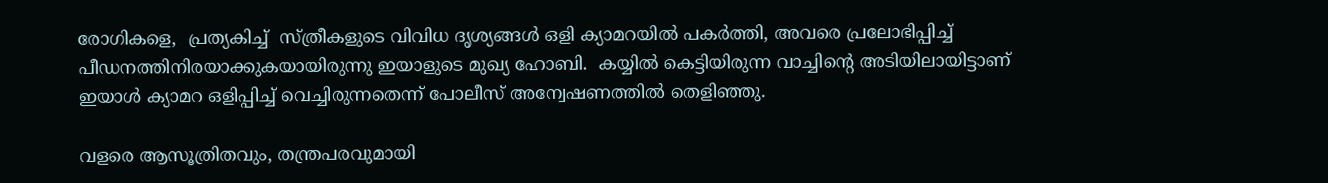രോഗികളെ,  പ്രത്യകിച്ച്  സ്ത്രീകളുടെ വിവിധ ദൃശ്യങ്ങള്‍ ഒളി ക്യാമറയില്‍ പകര്‍ത്തി, അവരെ പ്രലോഭിപ്പിച്ച് പീഡനത്തിനിരയാക്കുകയായിരുന്നു ഇയാളുടെ മുഖ്യ ഹോബി.  കയ്യില്‍ കെട്ടിയിരുന്ന വാച്ചിന്റെ അടിയിലായിട്ടാണ് ഇയാള്‍ ക്യാമറ ഒളിപ്പിച്ച് വെച്ചിരുന്നതെന്ന് പോലീസ് അന്വേഷണത്തില്‍ തെളിഞ്ഞു.

വളരെ ആസൂത്രിതവും, തന്ത്രപരവുമായി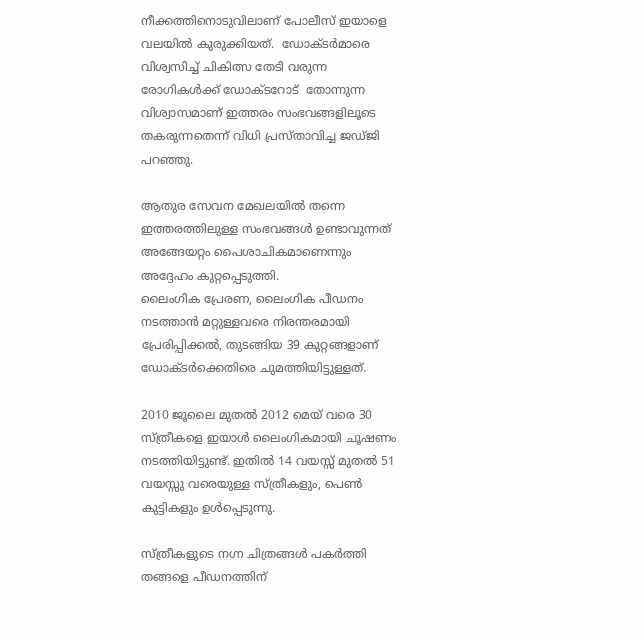നീക്കത്തിനൊടുവിലാണ് പോലീസ് ഇയാളെ വലയില്‍ കുരുക്കിയത്.  ഡോക്ടര്‍മാരെ  വിശ്വസിച്ച് ചികിത്സ തേടി വരുന്ന രോഗികള്‍ക്ക് ഡോക്ടറോട്  തോന്നുന്ന വിശ്വാസമാണ് ഇത്തരം സംഭവങ്ങളിലൂടെ തകരുന്നതെന്ന് വിധി പ്രസ്താവിച്ച ജഡ്ജി പറഞ്ഞു.

ആതുര സേവന മേഖലയില്‍ തന്നെ ഇത്തരത്തിലുള്ള സംഭവങ്ങള്‍ ഉണ്ടാവുന്നത്  അങ്ങേയറ്റം പൈശാചികമാണെന്നും അദ്ദേഹം കുറ്റപ്പെടുത്തി.
ലൈംഗിക പ്രേരണ, ലൈംഗിക പീഡനം നടത്താന്‍ മറ്റുള്ളവരെ നിരന്തരമായി പ്രേരിപ്പിക്കല്‍, തുടങ്ങിയ 39 കുറ്റങ്ങളാണ് ഡോക്ടര്‍ക്കെതിരെ ചുമത്തിയിട്ടുള്ളത്.

2010 ജൂലൈ മുതല്‍ 2012 മെയ് വരെ 30 സ്ത്രീകളെ ഇയാള്‍ ലൈംഗികമായി ചൂഷണം നടത്തിയിട്ടുണ്ട്. ഇതില്‍ 14 വയസ്സ് മുതല്‍ 51 വയസ്സു വരെയുള്ള സ്ത്രീകളും, പെണ്‍ കുട്ടികളും ഉള്‍പ്പെടുന്നു.

സ്ത്രീകളുടെ നഗ്ന ചിത്രങ്ങള്‍ പകര്‍ത്തി തങ്ങളെ പീഡനത്തിന്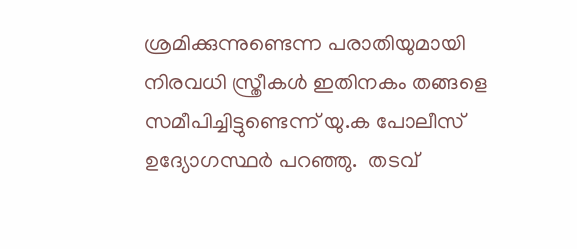ശ്രമിക്കുന്നുണ്ടെന്ന പരാതിയുമായി നിരവധി സ്ത്രീകള്‍ ഇതിനകം തങ്ങളെ സമീപിച്ചിട്ടുണ്ടെന്ന് യു.ക പോലീസ് ഉദ്യോഗസ്ഥര്‍ പറഞ്ഞു.  തടവ്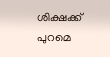ശിക്ഷക്ക് പുറമെ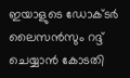ഇയാളുടെ ഡോക്ടര്‍ ലൈസന്‍സും റദ്ദ് ചെയ്യാന്‍ കോടതി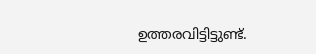ഉത്തരവിട്ടിട്ടുണ്ട്.